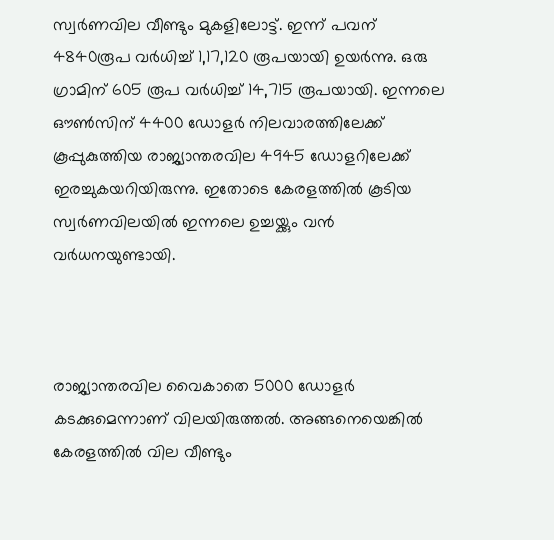സ്വര്‍ണവില വീണ്ടും മുകളിലോട്ട്. ഇന്ന് പവന് 4840രൂപ വർധിച്ച് 1,17,120 രൂപയായി ഉയര്‍ന്നു. ഒരു ഗ്രാമിന് 605 രൂപ വർധിച്ച് 14,715 രൂപയായി. ഇന്നലെ ഔൺസിന് 4400 ഡോളർ നിലവാരത്തിലേക്ക് കൂപ്പുകുത്തിയ രാജ്യാന്തരവില 4945 ഡോളറിലേക്ക് ഇരച്ചുകയറിയിരുന്നു. ഇതോടെ കേരളത്തിൽ കൂടിയ സ്വർണവിലയിൽ ഇന്നലെ ഉച്ചയ്ക്കും വൻ വർ‌ധനയുണ്ടായി.



രാജ്യാന്തരവില വൈകാതെ 5000 ഡോളർ കടക്കുമെന്നാണ് വിലയിരുത്തൽ. അങ്ങനെയെങ്കിൽ കേരളത്തിൽ വില വീണ്ടും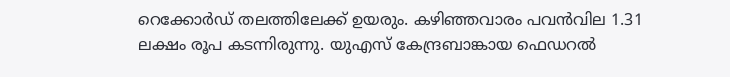റെക്കോർഡ് തലത്തിലേക്ക് ഉയരും. കഴിഞ്ഞവാരം പവൻവില 1.31 ലക്ഷം രൂപ കടന്നിരുന്നു. യുഎസ് കേന്ദ്രബാങ്കായ ഫെഡറൽ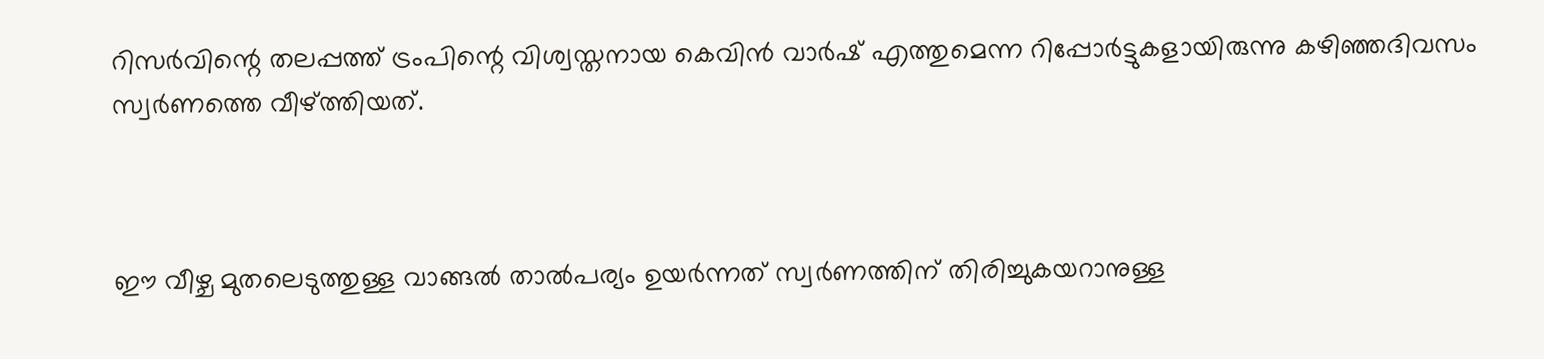റിസർവിന്റെ തലപ്പത്ത് ട്രംപിന്റെ വിശ്വസ്തനായ കെവിൻ വാർഷ് എത്തുമെന്ന റിപ്പോർട്ടുകളായിരുന്നു കഴിഞ്ഞദിവസം സ്വർണത്തെ വീഴ്ത്തിയത്.



ഈ വീഴ്ച മുതലെടുത്തുള്ള വാങ്ങൽ‌ താൽപര്യം ഉയർന്നത് സ്വർണത്തിന് തിരിച്ചുകയറാനുള്ള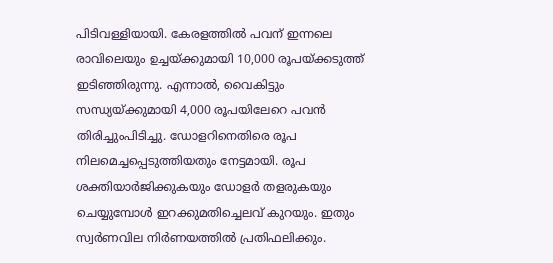പിടിവള്ളിയായി. കേരളത്തിൽ പവന് ഇന്നലെ രാവിലെയും ഉച്ചയ്ക്കുമായി 10,000 രൂപയ്ക്കടുത്ത് ഇടിഞ്ഞിരുന്നു. എന്നാൽ, വൈകിട്ടും സന്ധ്യയ്ക്കുമായി 4,000 രൂപയിലേറെ പവൻ തിരിച്ചുംപിടിച്ചു. ഡോളറിനെതിരെ രൂപ നിലമെച്ചപ്പെടുത്തിയതും നേട്ടമായി. രൂപ ശക്തിയാർജിക്കുകയും ഡോളർ തളരുകയും ചെയ്യുമ്പോൾ ഇറക്കുമതിച്ചെലവ് കുറയും. ഇതും സ്വർണവില നിർണയത്തിൽ പ്രതിഫലിക്കും.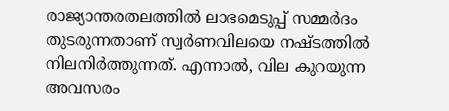രാജ്യാന്തരതലത്തിൽ ലാഭമെടുപ്പ് സമ്മർദം തുടരുന്നതാണ് സ്വർണവിലയെ നഷ്ടത്തിൽ നിലനിർത്തുന്നത്. എന്നാൽ, വില കുറയുന്ന അവസരം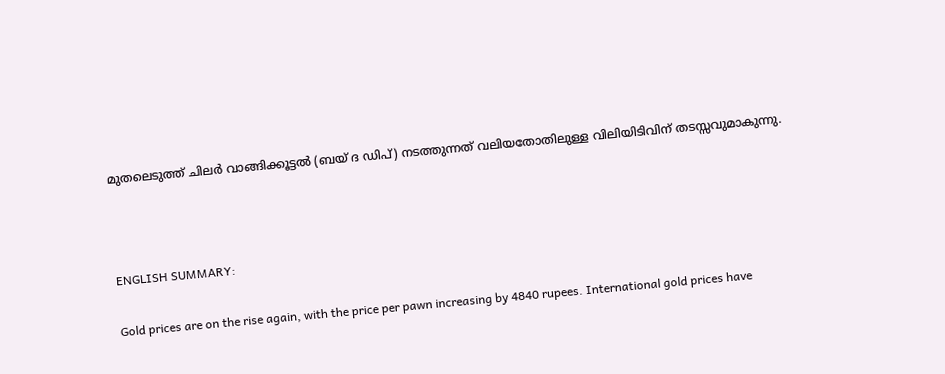മുതലെടുത്ത് ചിലർ‌ വാങ്ങിക്കൂട്ടൽ (ബയ് ദ ഡിപ്) നടത്തുന്നത് വലിയതോതിലുള്ള വിലിയിടിവിന് തടസ്സവുമാകുന്നു.



ENGLISH SUMMARY:

Gold prices are on the rise again, with the price per pawn increasing by 4840 rupees. International gold prices have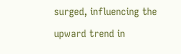surged, influencing the upward trend in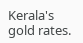Kerala's gold rates.